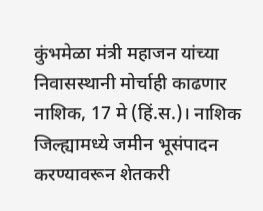कुंभमेळा मंत्री महाजन यांच्या निवासस्थानी मोर्चाही काढणार
नाशिक, 17 मे (हिं.स.)। नाशिक जिल्ह्यामध्ये जमीन भूसंपादन करण्यावरून शेतकरी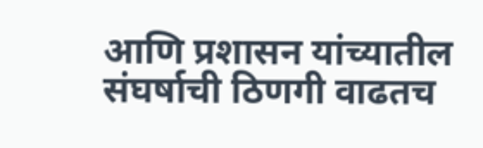आणि प्रशासन यांच्यातील संघर्षाची ठिणगी वाढतच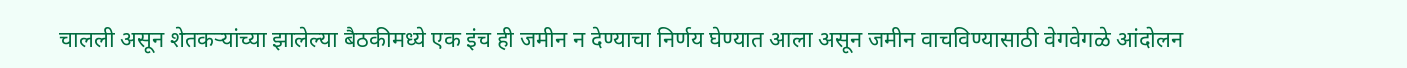चालली असून शेतकऱ्यांच्या झालेल्या बैठकीमध्ये एक इंच ही जमीन न देण्याचा निर्णय घेण्यात आला असून जमीन वाचविण्यासाठी वेगवेगळे आंदोलन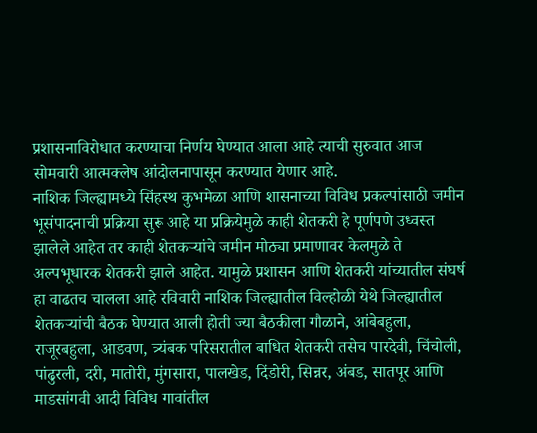प्रशासनाविरोधात करण्याचा निर्णय घेण्यात आला आहे त्याची सुरुवात आज सोमवारी आत्मक्लेष आंदोलनापासून करण्यात येणार आहे.
नाशिक जिल्ह्यामध्ये सिंहस्थ कुभमेळा आणि शासनाच्या विविध प्रकल्पांसाठी जमीन भूसंपादनाची प्रक्रिया सुरू आहे या प्रक्रियेमुळे काही शेतकरी हे पूर्णपणे उध्वस्त झालेले आहेत तर काही शेतकऱ्यांचे जमीन मोठ्या प्रमाणावर केलमुळे ते अल्पभूधारक शेतकरी झाले आहेत. यामुळे प्रशासन आणि शेतकरी यांच्यातील संघर्ष हा वाढतच चालला आहे रविवारी नाशिक जिल्ह्यातील विल्होळी येथे जिल्ह्यातील शेतकऱ्यांची बैठक घेण्यात आली होती ज्या बैठकीला गौळाने, आंबेबहुला, राजूरबहुला, आडवण, त्र्यंबक परिसरातील बाधित शेतकरी तसेच पारदेवी, चिंचोली, पांढुरली, दरी, मातोरी, मुंगसारा, पालखेड, दिंडोरी, सिन्नर, अंबड, सातपूर आणि माडसांगवी आदी विविध गावांतील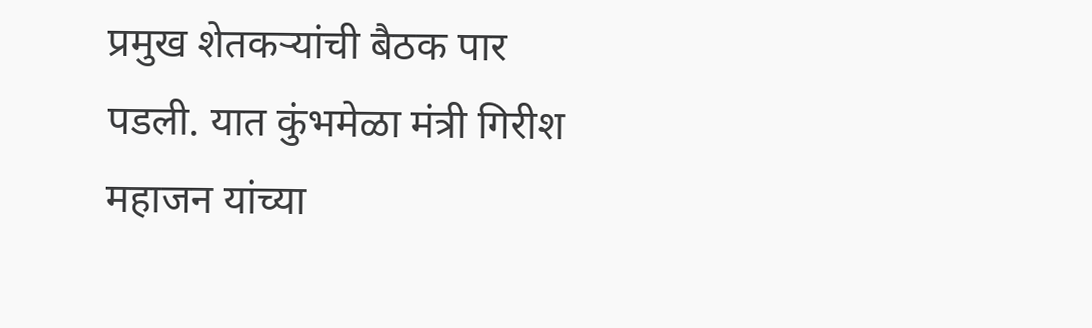प्रमुख शेतकऱ्यांची बैठक पार पडली. यात कुंभमेळा मंत्री गिरीश महाजन यांच्या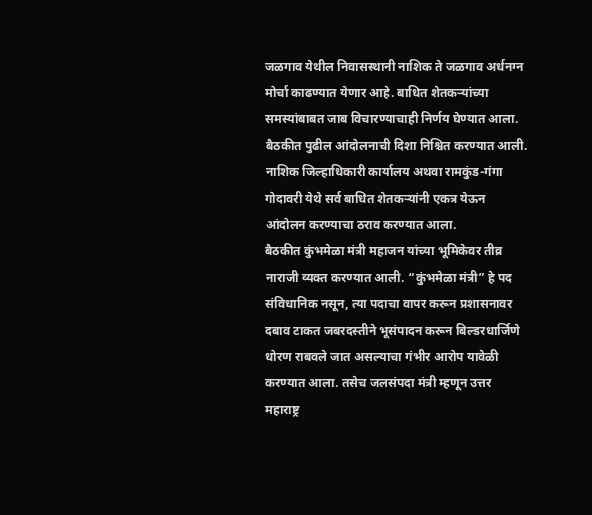जळगाव येथील निवासस्थानी नाशिक ते जळगाव अर्धनग्न मोर्चा काढण्यात येणार आहे. बाधित शेतकऱ्यांच्या समस्यांबाबत जाब विचारण्याचाही निर्णय घेण्यात आला. बैठकीत पुढील आंदोलनाची दिशा निश्चित करण्यात आली. नाशिक जिल्हाधिकारी कार्यालय अथवा रामकुंड-गंगा गोदावरी येथे सर्व बाधित शेतकऱ्यांनी एकत्र येऊन आंदोलन करण्याचा ठराव करण्यात आला.
बैठकीत कुंभमेळा मंत्री महाजन यांच्या भूमिकेवर तीव्र नाराजी व्यक्त करण्यात आली. “कुंभमेळा मंत्री” हे पद संविधानिक नसून, त्या पदाचा वापर करून प्रशासनावर दबाव टाकत जबरदस्तीने भूसंपादन करून बिल्डरधार्जिणे धोरण राबवले जात असल्याचा गंभीर आरोप यावेळी करण्यात आला. तसेच जलसंपदा मंत्री म्हणून उत्तर महाराष्ट्र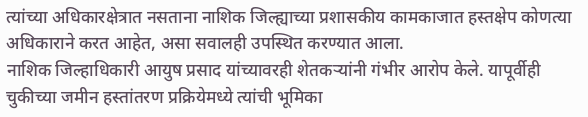त्यांच्या अधिकारक्षेत्रात नसताना नाशिक जिल्ह्याच्या प्रशासकीय कामकाजात हस्तक्षेप कोणत्या अधिकाराने करत आहेत, असा सवालही उपस्थित करण्यात आला.
नाशिक जिल्हाधिकारी आयुष प्रसाद यांच्यावरही शेतकऱ्यांनी गंभीर आरोप केले. यापूर्वीही चुकीच्या जमीन हस्तांतरण प्रक्रियेमध्ये त्यांची भूमिका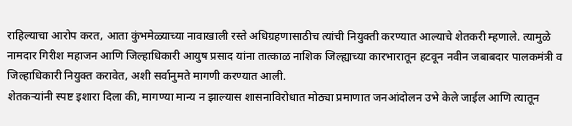राहिल्याचा आरोप करत, आता कुंभमेळ्याच्या नावाखाली रस्ते अधिग्रहणासाठीच त्यांची नियुक्ती करण्यात आल्याचे शेतकरी म्हणाले. त्यामुळे नामदार गिरीश महाजन आणि जिल्हाधिकारी आयुष प्रसाद यांना तात्काळ नाशिक जिल्ह्याच्या कारभारातून हटवून नवीन जबाबदार पालकमंत्री व जिल्हाधिकारी नियुक्त करावेत, अशी सर्वानुमते मागणी करण्यात आली.
शेतकऱ्यांनी स्पष्ट इशारा दिला की, मागण्या मान्य न झाल्यास शासनाविरोधात मोठ्या प्रमाणात जनआंदोलन उभे केले जाईल आणि त्यातून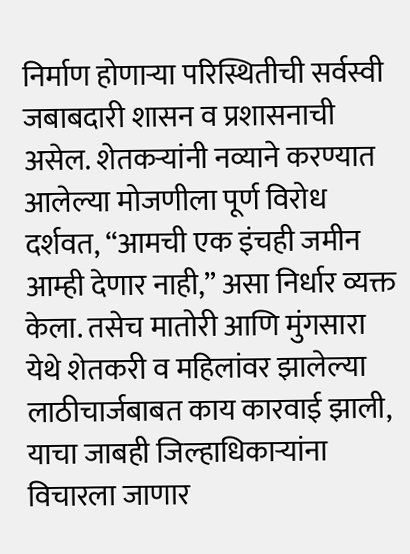निर्माण होणाऱ्या परिस्थितीची सर्वस्वी जबाबदारी शासन व प्रशासनाची असेल. शेतकऱ्यांनी नव्याने करण्यात आलेल्या मोजणीला पूर्ण विरोध दर्शवत, “आमची एक इंचही जमीन आम्ही देणार नाही,” असा निर्धार व्यक्त केला. तसेच मातोरी आणि मुंगसारा येथे शेतकरी व महिलांवर झालेल्या लाठीचार्जबाबत काय कारवाई झाली, याचा जाबही जिल्हाधिकाऱ्यांना विचारला जाणार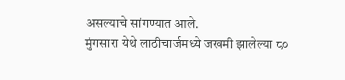असल्याचे सांगण्यात आले.
मुंगसारा येथे लाठीचार्जमध्ये जखमी झालेल्या ८०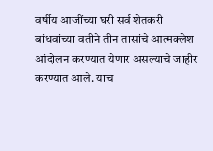वर्षीय आजींच्या घरी सर्व शेतकरी बांधवांच्या वतीने तीन तासांचे आत्मक्लेश आंदोलन करण्यात येणार असल्याचे जाहीर करण्यात आले. याच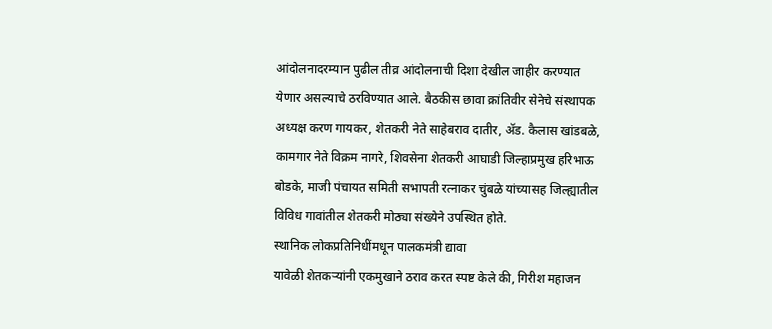आंदोलनादरम्यान पुढील तीव्र आंदोलनाची दिशा देखील जाहीर करण्यात येणार असल्याचे ठरविण्यात आले. बैठकीस छावा क्रांतिवीर सेनेचे संस्थापक अध्यक्ष करण गायकर, शेतकरी नेते साहेबराव दातीर, ॲड. कैलास खांडबळे, कामगार नेते विक्रम नागरे, शिवसेना शेतकरी आघाडी जिल्हाप्रमुख हरिभाऊ बोडके, माजी पंचायत समिती सभापती रत्नाकर चुंबळे यांच्यासह जिल्ह्यातील विविध गावांतील शेतकरी मोठ्या संख्येने उपस्थित होते.
स्थानिक लोकप्रतिनिधींमधून पालकमंत्री द्यावा
यावेळी शेतकऱ्यांनी एकमुखाने ठराव करत स्पष्ट केले की, गिरीश महाजन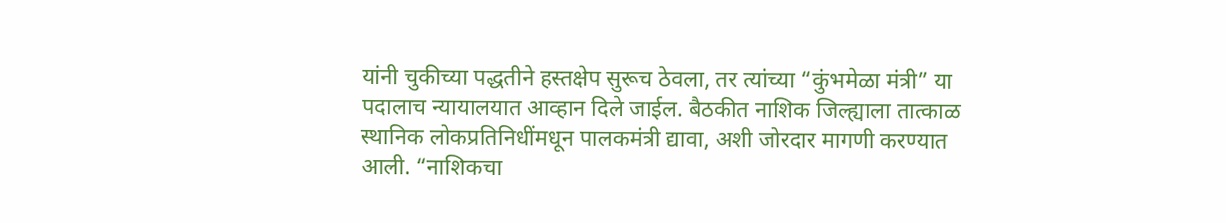यांनी चुकीच्या पद्धतीने हस्तक्षेप सुरूच ठेवला, तर त्यांच्या “कुंभमेळा मंत्री” या पदालाच न्यायालयात आव्हान दिले जाईल. बैठकीत नाशिक जिल्ह्याला तात्काळ स्थानिक लोकप्रतिनिधींमधून पालकमंत्री द्यावा, अशी जोरदार मागणी करण्यात आली. “नाशिकचा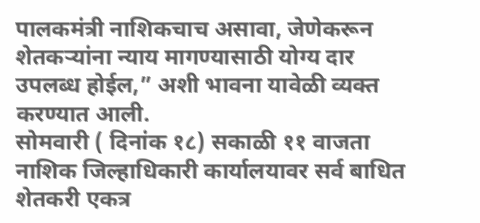पालकमंत्री नाशिकचाच असावा, जेणेकरून शेतकऱ्यांना न्याय मागण्यासाठी योग्य दार उपलब्ध होईल,” अशी भावना यावेळी व्यक्त करण्यात आली.
सोमवारी ( दिनांक १८) सकाळी ११ वाजता नाशिक जिल्हाधिकारी कार्यालयावर सर्व बाधित शेतकरी एकत्र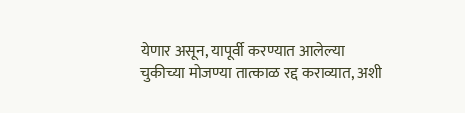येणार असून, यापूर्वी करण्यात आलेल्या चुकीच्या मोजण्या तात्काळ रद्द कराव्यात, अशी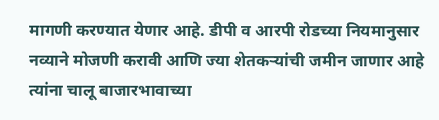मागणी करण्यात येणार आहे. डीपी व आरपी रोडच्या नियमानुसार नव्याने मोजणी करावी आणि ज्या शेतकऱ्यांची जमीन जाणार आहे त्यांना चालू बाजारभावाच्या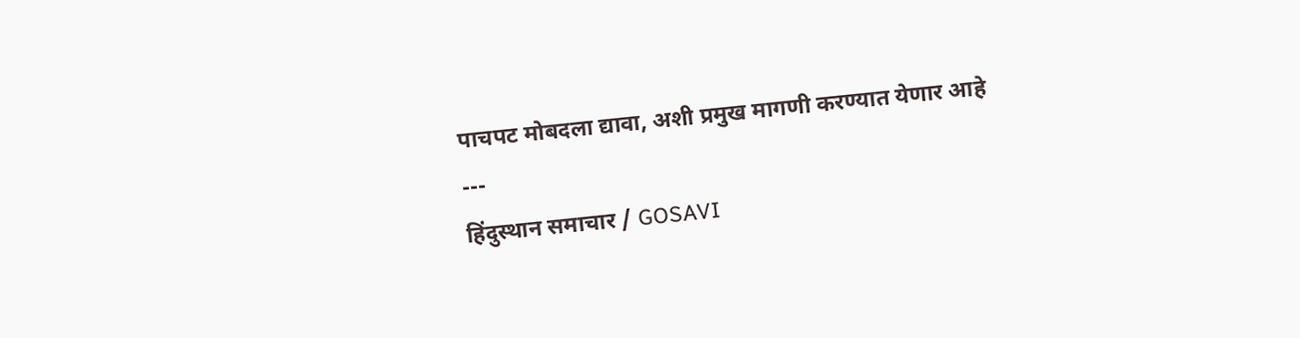पाचपट मोबदला द्यावा, अशी प्रमुख मागणी करण्यात येणार आहे
---
हिंदुस्थान समाचार / GOSAVI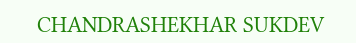CHANDRASHEKHAR SUKDEV